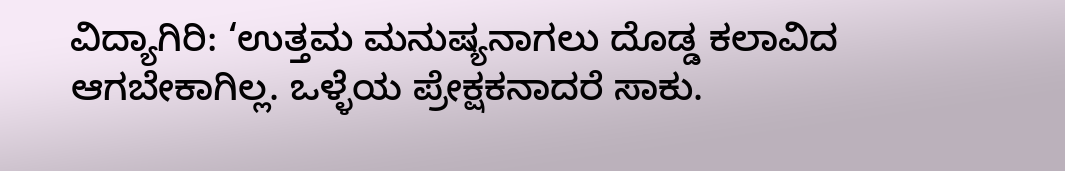ವಿದ್ಯಾಗಿರಿ: ‘ಉತ್ತಮ ಮನುಷ್ಯನಾಗಲು ದೊಡ್ಡ ಕಲಾವಿದ ಆಗಬೇಕಾಗಿಲ್ಲ. ಒಳ್ಳೆಯ ಪ್ರೇಕ್ಷಕನಾದರೆ ಸಾಕು.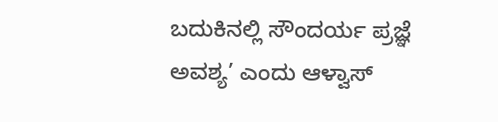ಬದುಕಿನಲ್ಲಿ ಸೌಂದರ್ಯ ಪ್ರಜ್ಞೆ ಅವಶ್ಯ’ ಎಂದು ಆಳ್ವಾಸ್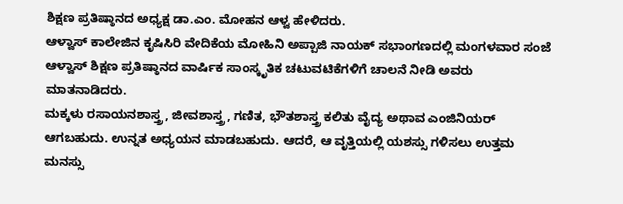ಶಿಕ್ಷಣ ಪ್ರತಿಷ್ಠಾನದ ಅಧ್ಯಕ್ಷ ಡಾ.ಎಂ. ಮೋಹನ ಆಳ್ವ ಹೇಳಿದರು.
ಆಳ್ವಾಸ್ ಕಾಲೇಜಿನ ಕೃಷಿಸಿರಿ ವೇದಿಕೆಯ ಮೋಹಿನಿ ಅಪ್ಪಾಜಿ ನಾಯಕ್ ಸಭಾಂಗಣದಲ್ಲಿ ಮಂಗಳವಾರ ಸಂಜೆ ಆಳ್ವಾಸ್ ಶಿಕ್ಷಣ ಪ್ರತಿಷ್ಠಾನದ ವಾರ್ಷಿಕ ಸಾಂಸ್ಕೃತಿಕ ಚಟುವಟಿಕೆಗಳಿಗೆ ಚಾಲನೆ ನೀಡಿ ಅವರು ಮಾತನಾಡಿದರು.
ಮಕ್ಕಳು ರಸಾಯನಶಾಸ್ತ್ರ, ಜೀವಶಾಸ್ತ್ರ, ಗಣಿತ, ಭೌತಶಾಸ್ತ್ರ ಕಲಿತು ವೈದ್ಯ ಅಥಾವ ಎಂಜಿನಿಯರ್ ಆಗಬಹುದು. ಉನ್ನತ ಅಧ್ಯಯನ ಮಾಡಬಹುದು. ಆದರೆ, ಆ ವೃತ್ತಿಯಲ್ಲಿ ಯಶಸ್ಸು ಗಳಿಸಲು ಉತ್ತಮ ಮನಸ್ಸು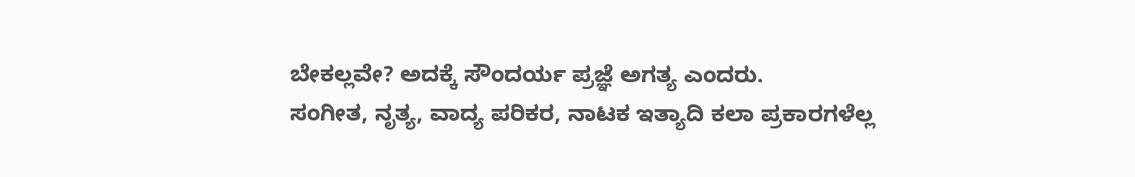ಬೇಕಲ್ಲವೇ? ಅದಕ್ಕೆ ಸೌಂದರ್ಯ ಪ್ರಜ್ಞೆ ಅಗತ್ಯ ಎಂದರು.
ಸಂಗೀತ, ನೃತ್ಯ, ವಾದ್ಯ ಪರಿಕರ, ನಾಟಕ ಇತ್ಯಾದಿ ಕಲಾ ಪ್ರಕಾರಗಳೆಲ್ಲ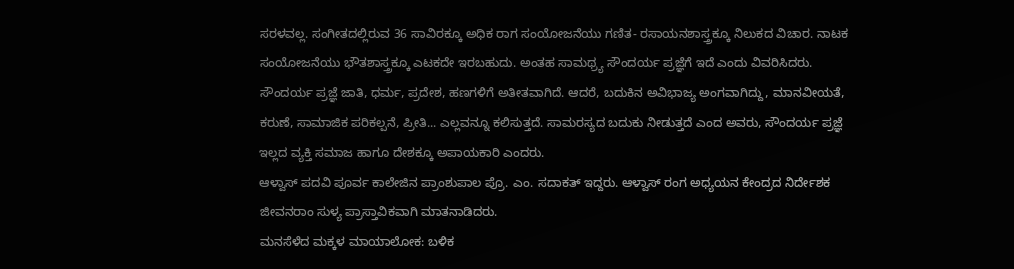ಸರಳವಲ್ಲ. ಸಂಗೀತದಲ್ಲಿರುವ 36 ಸಾವಿರಕ್ಕೂ ಅಧಿಕ ರಾಗ ಸಂಯೋಜನೆಯು ಗಣಿತ- ರಸಾಯನಶಾಸ್ತ್ರಕ್ಕೂ ನಿಲುಕದ ವಿಚಾರ. ನಾಟಕ ಸಂಯೋಜನೆಯು ಭೌತಶಾಸ್ತ್ರಕ್ಕೂ ಎಟಕದೇ ಇರಬಹುದು. ಅಂತಹ ಸಾಮಥ್ರ್ಯ ಸೌಂದರ್ಯ ಪ್ರಜ್ಞೆಗೆ ಇದೆ ಎಂದು ವಿವರಿಸಿದರು.
ಸೌಂದರ್ಯ ಪ್ರಜ್ಞೆ ಜಾತಿ, ಧರ್ಮ, ಪ್ರದೇಶ, ಹಣಗಳಿಗೆ ಅತೀತವಾಗಿದೆ. ಆದರೆ, ಬದುಕಿನ ಅವಿಭಾಜ್ಯ ಅಂಗವಾಗಿದ್ದು, ಮಾನವೀಯತೆ, ಕರುಣೆ, ಸಾಮಾಜಿಕ ಪರಿಕಲ್ಪನೆ, ಪ್ರೀತಿ... ಎಲ್ಲವನ್ನೂ ಕಲಿಸುತ್ತದೆ. ಸಾಮರಸ್ಯದ ಬದುಕು ನೀಡುತ್ತದೆ ಎಂದ ಅವರು, ಸೌಂದರ್ಯ ಪ್ರಜ್ಞೆ ಇಲ್ಲದ ವ್ಯಕ್ತಿ ಸಮಾಜ ಹಾಗೂ ದೇಶಕ್ಕೂ ಅಪಾಯಕಾರಿ ಎಂದರು.
ಆಳ್ವಾಸ್ ಪದವಿ ಪೂರ್ವ ಕಾಲೇಜಿನ ಪ್ರಾಂಶುಪಾಲ ಪ್ರೊ. ಎಂ. ಸದಾಕತ್ ಇದ್ದರು. ಆಳ್ವಾಸ್ ರಂಗ ಅಧ್ಯಯನ ಕೇಂದ್ರದ ನಿರ್ದೇಶಕ ಜೀವನರಾಂ ಸುಳ್ಯ ಪ್ರಾಸ್ತಾವಿಕವಾಗಿ ಮಾತನಾಡಿದರು.
ಮನಸೆಳೆದ ಮಕ್ಕಳ ಮಾಯಾಲೋಕ: ಬಳಿಕ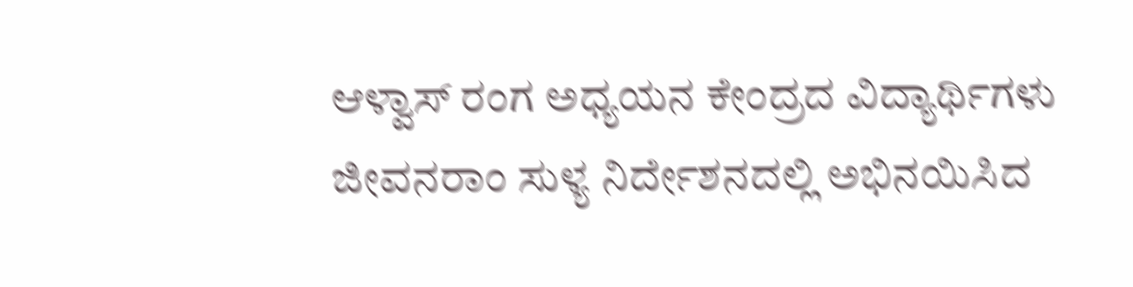ಆಳ್ವಾಸ್ ರಂಗ ಅಧ್ಯಯನ ಕೇಂದ್ರದ ವಿದ್ಯಾರ್ಥಿಗಳು ಜೀವನರಾಂ ಸುಳ್ಯ ನಿರ್ದೇಶನದಲ್ಲಿ ಅಭಿನಯಿಸಿದ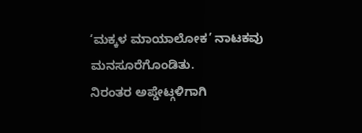‘ಮಕ್ಕಳ ಮಾಯಾಲೋಕ’ ನಾಟಕವು ಮನಸೂರೆಗೊಂಡಿತು.
ನಿರಂತರ ಅಪ್ಡೇಟ್ಗಳಿಗಾಗಿ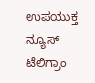ಉಪಯುಕ್ತ ನ್ಯೂಸ್ ಟೆಲಿಗ್ರಾಂ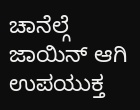ಚಾನೆಲ್ಗೆ ಜಾಯಿನ್ ಆಗಿ
ಉಪಯುಕ್ತ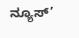ನ್ಯೂಸ್’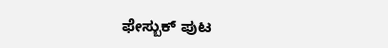ಫೇಸ್ಬುಕ್ ಪುಟ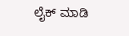ಲೈಕ್ ಮಾಡಿ